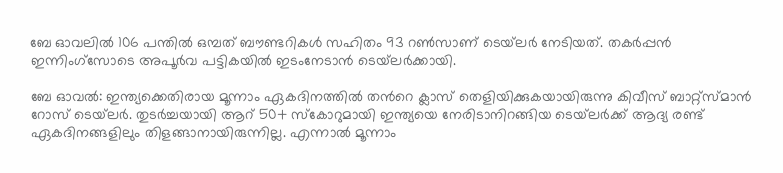ബേ ഓവലില്‍ 106 പന്തില്‍ ഒമ്പത് ബൗണ്ടറികള്‍ സഹിതം 93 റണ്‍സാണ് ടെയ്‌ലര്‍ നേടിയത്. തകര്‍പ്പന്‍ ഇന്നിംഗ്‌സോടെ അപൂര്‍വ പട്ടികയില്‍ ഇടംനേടാന്‍ ടെയ്‌ലര്‍ക്കായി.

ബേ ഓവല്‍: ഇന്ത്യക്കെതിരായ മൂന്നാം ഏകദിനത്തില്‍ തന്‍റെ ക്ലാസ് തെളിയിക്കുകയായിരുന്നു കിവീസ് ബാറ്റ്സ്‌മാന്‍ റോസ് ടെയ്‌ലര്‍. തുടര്‍ച്ചയായി ആറ് 50+ സ്‌കോറുമായി ഇന്ത്യയെ നേരിടാനിറങ്ങിയ ടെയ്‌ലര്‍ക്ക് ആദ്യ രണ്ട് ഏകദിനങ്ങളിലും തിളങ്ങാനായിരുന്നില്ല. എന്നാല്‍ മൂന്നാം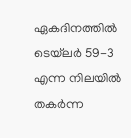ഏകദിനത്തില്‍ ടെയ്‌ലര്‍ 59-3 എന്ന നിലയില്‍ തകര്‍ന്ന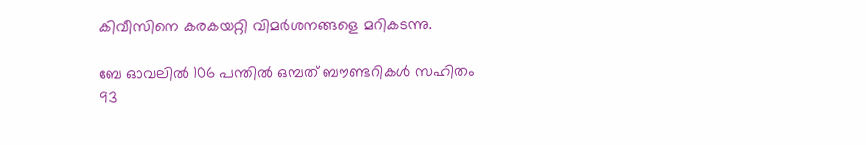കിവീസിനെ കരകയറ്റി വിമര്‍ശനങ്ങളെ മറികടന്നു.

ബേ ഓവലില്‍ 106 പന്തില്‍ ഒമ്പത് ബൗണ്ടറികള്‍ സഹിതം 93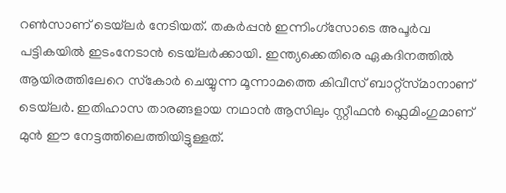റണ്‍സാണ് ടെയ്‌ലര്‍ നേടിയത്. തകര്‍പ്പന്‍ ഇന്നിംഗ്‌സോടെ അപൂര്‍വ പട്ടികയില്‍ ഇടംനേടാന്‍ ടെയ്‌ലര്‍ക്കായി. ഇന്ത്യക്കെതിരെ ഏകദിനത്തില്‍ ആയിരത്തിലേറെ സ്‌കോര്‍ ചെയ്യുന്ന മൂന്നാമത്തെ കിവീസ് ബാറ്റ്സ്‌മാനാണ് ടെയ്‌ലര്‍. ഇതിഹാസ താരങ്ങളായ നഥാന്‍ ആസിലും സ്റ്റീഫന്‍ ഫ്ലെമിംഗുമാണ് മുന്‍ ഈ നേട്ടത്തിലെത്തിയിട്ടുള്ളത്.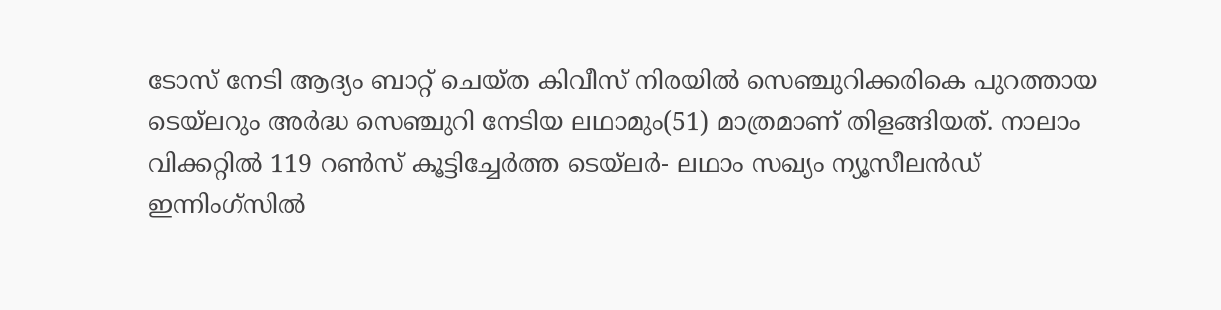ടോസ് നേടി ആദ്യം ബാറ്റ് ചെയ്ത കിവീസ് നിരയില്‍ സെഞ്ചുറിക്കരികെ പുറത്തായ ടെയ്‌ലറും അര്‍ദ്ധ സെഞ്ചുറി നേടിയ ലഥാമും(51) മാത്രമാണ് തിളങ്ങിയത്. നാലാം വിക്കറ്റില്‍ 119 റണ്‍സ് കൂട്ടിച്ചേര്‍ത്ത ടെയ്‌ലര്‍- ലഥാം സഖ്യം ന്യൂസീലന്‍ഡ് ഇന്നിംഗ്സില്‍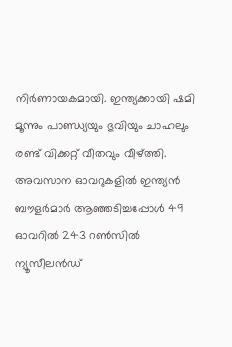നിര്‍ണായകമായി. ഇന്ത്യക്കായി ഷമി മൂന്നും പാണ്ഡ്യയും ഭുവിയും ചാഹലും രണ്ട് വിക്കറ്റ് വീതവും വീഴ്ത്തി. അവസാന ഓവറുകളില്‍ ഇന്ത്യന്‍ ബൗളര്‍മാര്‍ ആഞ്ഞടിച്ചപ്പോള്‍ 49 ഓവറില്‍ 243 റണ്‍സില്‍ ന്യൂസീലന്‍ഡ്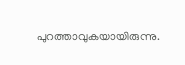പുറത്താവുകയായിരുന്നു.